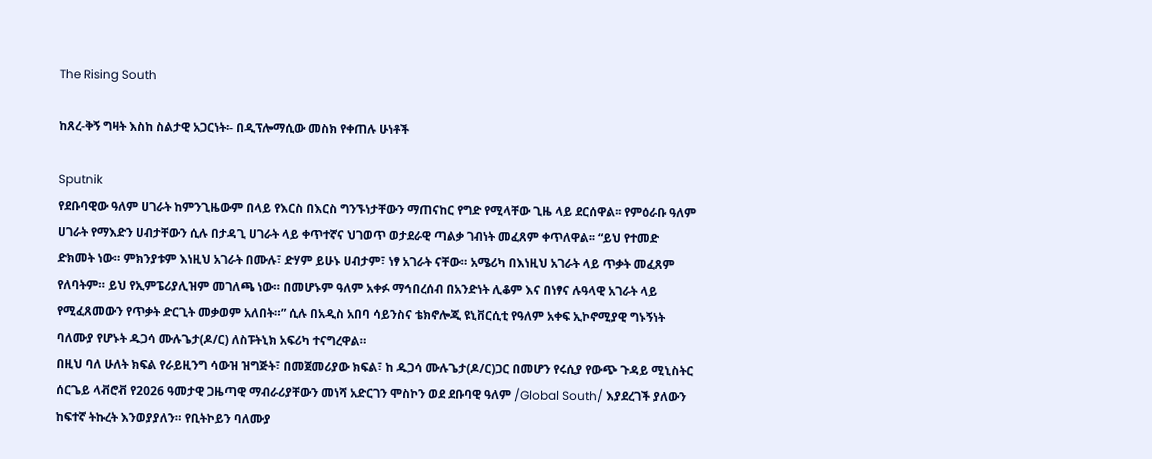The Rising South

ከጸረ-ቅኝ ግዛት እስከ ስልታዊ አጋርነት፡- በዲፕሎማሲው መስክ የቀጠሉ ሁነቶች

Sputnik
የደቡባዊው ዓለም ሀገራት ከምንጊዜውም በላይ የእርስ በእርስ ግንኙነታቸውን ማጠናከር የግድ የሚላቸው ጊዜ ላይ ደርሰዋል፡፡ የምዕራቡ ዓለም ሀገራት የማእድን ሀብታቸውን ሲሉ በታዳጊ ሀገራት ላይ ቀጥተኛና ህገወጥ ወታደራዊ ጣልቃ ገብነት መፈጸም ቀጥለዋል፡፡ “ይህ የተመድ ድክመት ነው። ምክንያቱም እነዚህ አገራት በሙሉ፣ ድሃም ይሁኑ ሀብታም፣ ነፃ አገራት ናቸው። አሜሪካ በእነዚህ አገራት ላይ ጥቃት መፈጸም የለባትም። ይህ የኢምፔሪያሊዝም መገለጫ ነው። በመሆኑም ዓለም አቀፉ ማኅበረሰብ በአንድነት ሊቆም እና በነፃና ሉዓላዊ አገራት ላይ የሚፈጸመውን የጥቃት ድርጊት መቃወም አለበት።” ሲሉ በአዲስ አበባ ሳይንስና ቴክኖሎጂ ዩኒቨርሲቲ የዓለም አቀፍ ኢኮኖሚያዊ ግኑኝነት ባለሙያ የሆኑት ዱጋሳ ሙሉጌታ(ዶ/ር) ለስፑትኒክ አፍሪካ ተናግረዋል።
በዚህ ባለ ሁለት ክፍል የራይዚንግ ሳውዝ ዝግጅት፣ በመጀመሪያው ክፍል፣ ከ ዱጋሳ ሙሉጌታ(ዶ/ር)ጋር በመሆን የሩሲያ የውጭ ጉዳይ ሚኒስትር ሰርጌይ ላቭሮቭ የ2026 ዓመታዊ ጋዜጣዊ ማብራሪያቸውን መነሻ አድርገን ሞስኮን ወደ ደቡባዊ ዓለም /Global South/ እያደረገች ያለውን ከፍተኛ ትኩረት እንወያያለን። የቢትኮይን ባለሙያ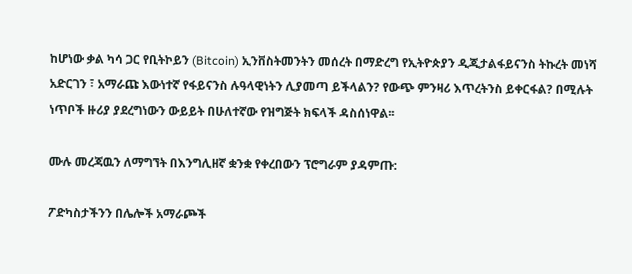ከሆነው ቃል ካሳ ጋር የቢትኮይን (Bitcoin) ኢንቨስትመንትን መሰረት በማድረግ የኢትዮጵያን ዲጂታልፋይናንስ ትኩረት መነሻ አድርገን ፣ አማራጩ እውነተኛ የፋይናንስ ሉዓላዊነትን ሊያመጣ ይችላልን? የውጭ ምንዛሪ እጥረትንስ ይቀርፋል? በሚሉት ነጥቦች ዙሪያ ያደረግነውን ውይይት በሁለተኛው የዝግጅት ክፍላች ዳስሰነዋል፡፡

ሙሉ መረጃዉን ለማግኘት በእንግሊዘኛ ቋንቋ የቀረበውን ፕሮግራም ያዳምጡ:

ፖድካስታችንን በሌሎች አማራጮች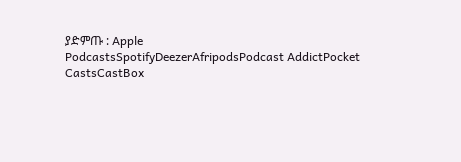ያድምጡ : Apple PodcastsSpotifyDeezerAfripodsPodcast AddictPocket CastsCastBox